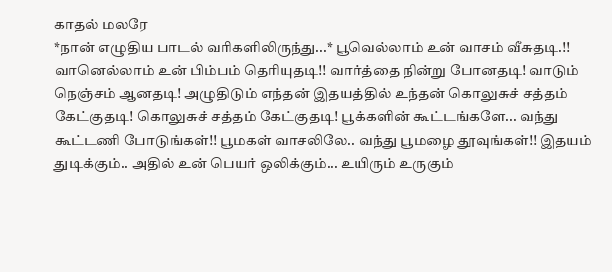காதல் மலரே
*நான் எழுதிய பாடல் வரிகளிலிருந்து...* பூவெல்லாம் உன் வாசம் வீசுதடி.!! வானெல்லாம் உன் பிம்பம் தெரியுதடி!! வார்த்தை நின்று போனதடி! வாடும் நெஞ்சம் ஆனதடி! அழுதிடும் எந்தன் இதயத்தில் உந்தன் கொலுசுச் சத்தம் கேட்குதடி! கொலுசுச் சத்தம் கேட்குதடி! பூக்களின் கூட்டங்களே... வந்து கூட்டணி போடுங்கள்!! பூமகள் வாசலிலே.. வந்து பூமழை தூவுங்கள்!! இதயம் துடிக்கும்.. அதில் உன் பெயர் ஒலிக்கும்... உயிரும் உருகும்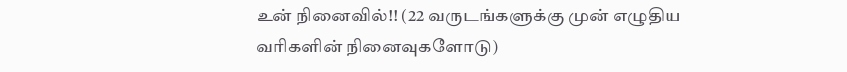உன் நினைவில்!! (22 வருடங்களுக்கு முன் எழுதிய வரிகளின் நினைவுகளோடு)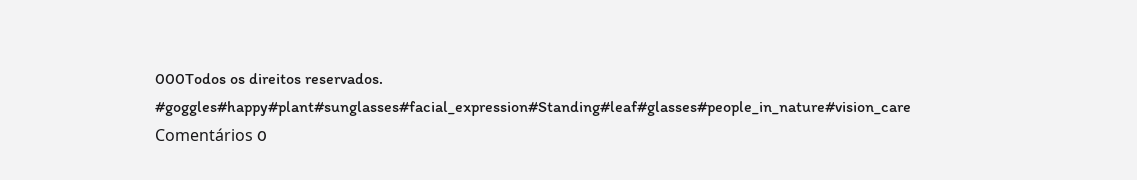000Todos os direitos reservados.
#goggles#happy#plant#sunglasses#facial_expression#Standing#leaf#glasses#people_in_nature#vision_care
Comentários 0